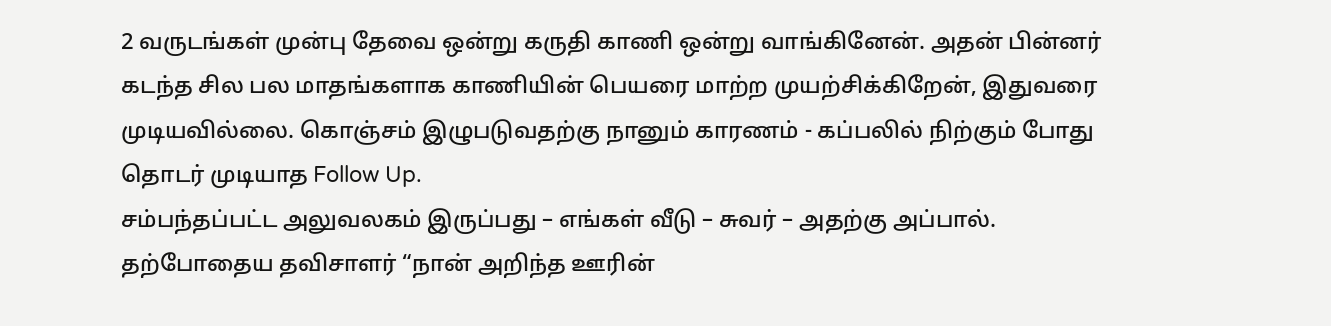2 வருடங்கள் முன்பு தேவை ஒன்று கருதி காணி ஒன்று வாங்கினேன். அதன் பின்னர் கடந்த சில பல மாதங்களாக காணியின் பெயரை மாற்ற முயற்சிக்கிறேன், இதுவரை முடியவில்லை. கொஞ்சம் இழுபடுவதற்கு நானும் காரணம் - கப்பலில் நிற்கும் போது தொடர் முடியாத Follow Up.
சம்பந்தப்பட்ட அலுவலகம் இருப்பது – எங்கள் வீடு – சுவர் – அதற்கு அப்பால். தற்போதைய தவிசாளர் “நான் அறிந்த ஊரின்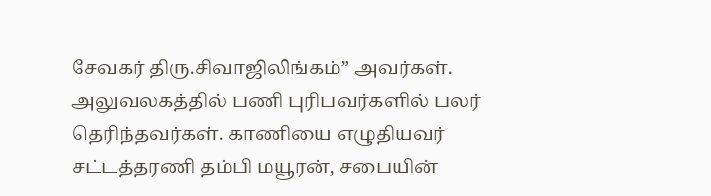சேவகர் திரு.சிவாஜிலிங்கம்” அவர்கள். அலுவலகத்தில் பணி புரிபவர்களில் பலர் தெரிந்தவர்கள். காணியை எழுதியவர் சட்டத்தரணி தம்பி மயூரன், சபையின்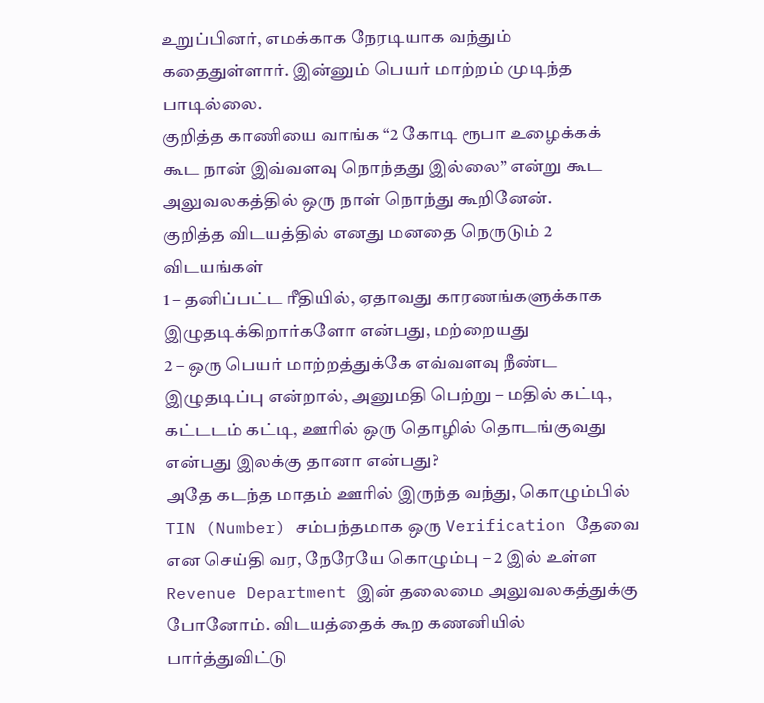உறுப்பினர், எமக்காக நேரடியாக வந்தும் கதைதுள்ளார். இன்னும் பெயர் மாற்றம் முடிந்த பாடில்லை.
குறித்த காணியை வாங்க “2 கோடி ரூபா உழைக்கக் கூட நான் இவ்வளவு நொந்தது இல்லை” என்று கூட அலுவலகத்தில் ஒரு நாள் நொந்து கூறினேன்.
குறித்த விடயத்தில் எனது மனதை நெருடும் 2 விடயங்கள்
1 – தனிப்பட்ட ரீதியில், ஏதாவது காரணங்களுக்காக இழுதடிக்கிறார்களோ என்பது, மற்றையது
2 – ஒரு பெயர் மாற்றத்துக்கே எவ்வளவு நீண்ட இழுதடிப்பு என்றால், அனுமதி பெற்று – மதில் கட்டி, கட்டடம் கட்டி, ஊரில் ஒரு தொழில் தொடங்குவது என்பது இலக்கு தானா என்பது?
அதே கடந்த மாதம் ஊரில் இருந்த வந்து, கொழும்பில் TIN (Number) சம்பந்தமாக ஒரு Verification தேவை என செய்தி வர, நேரேயே கொழும்பு – 2 இல் உள்ள Revenue Department இன் தலைமை அலுவலகத்துக்கு போனோம். விடயத்தைக் கூற கணனியில் பார்த்துவிட்டு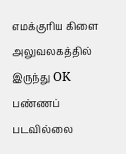எமக்குரிய கிளை அலுவலகத்தில் இருந்து OK பண்ணப் படவில்லை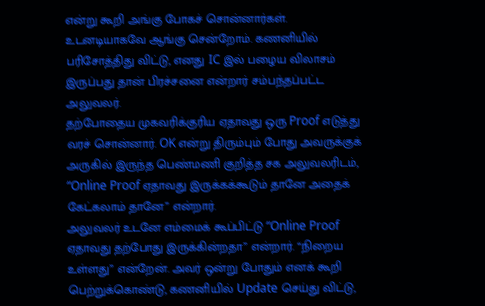என்று கூறி அங்கு போகச் சொன்னார்கள்.
உடனடியாகவே ஆங்கு சென்றோம். கணனியில் பரிசோத்திது விட்டு, எனது IC இல் பழைய விலாசம் இருப்பது தான் பிரச்சனை என்றார் சம்பந்தப்பட்ட அலுவலர்.
தற்போதைய முகவரிக்குரிய ஏதாவது ஒரு Proof எடுத்து வரச் சொன்னார். OK என்று திரும்பும் போது அவருக்குக் அருகில் இருந்த பெண்மணி குறித்த சக அலுவலரிடம், “Online Proof ஏதாவது இருக்கக்கூடும் தானே அதைக் கேட்கலாம் தானே” என்றார்.
அலுவலர் உடனே எம்மைக் கூப்பிட்டு “Online Proof ஏதாவது தற்போது இருக்கின்றதா” என்றார். “நிறைய உள்ளது” என்றேன். அவர் ஒன்று போதும் எனக் கூறி பெற்றுக்கொண்டு, கணனியில் Update செய்து விட்டு,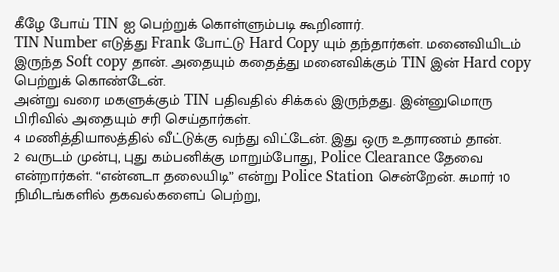கீழே போய் TIN ஐ பெற்றுக் கொள்ளும்படி கூறினார்.
TIN Number எடுத்து Frank போட்டு Hard Copy யும் தந்தார்கள். மனைவியிடம் இருந்த Soft copy தான். அதையும் கதைத்து மனைவிக்கும் TIN இன் Hard copy பெற்றுக் கொண்டேன்.
அன்று வரை மகளுக்கும் TIN பதிவதில் சிக்கல் இருந்தது. இன்னுமொரு பிரிவில் அதையும் சரி செய்தார்கள்.
4 மணித்தியாலத்தில் வீட்டுக்கு வந்து விட்டேன். இது ஒரு உதாரணம் தான்.
2 வருடம் முன்பு, புது கம்பனிக்கு மாறும்போது, Police Clearance தேவை என்றார்கள். “என்னடா தலையிடி” என்று Police Station சென்றேன். சுமார் 10 நிமிடங்களில் தகவல்களைப் பெற்று,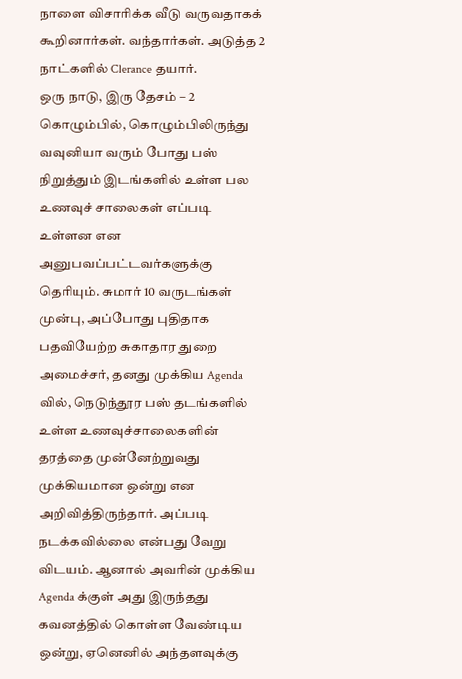நாளை விசாரிக்க வீடு வருவதாகக் கூறினார்கள். வந்தார்கள். அடுத்த 2 நாட்களில் Clerance தயார்.
ஒரு நாடு, இரு தேசம் – 2
கொழும்பில், கொழும்பிலிருந்து வவுனியா வரும் போது பஸ் நிறுத்தும் இடங்களில் உள்ள பல உணவுச் சாலைகள் எப்படி உள்ளன என அனுபவப்பட்டவர்களுக்கு தெரியும். சுமார் 10 வருடங்கள் முன்பு, அப்போது புதிதாக பதவியேற்ற சுகாதார துறை அமைச்சர், தனது முக்கிய Agenda வில், நெடுந்தூர பஸ் தடங்களில் உள்ள உணவுச்சாலைகளின் தரத்தை முன்னேற்றுவது முக்கியமான ஒன்று என அறிவித்திருந்தார். அப்படி நடக்கவில்லை என்பது வேறு விடயம். ஆனால் அவரின் முக்கிய Agenda க்குள் அது இருந்தது கவனத்தில் கொள்ள வேண்டிய ஒன்று, ஏனெனில் அந்தளவுக்கு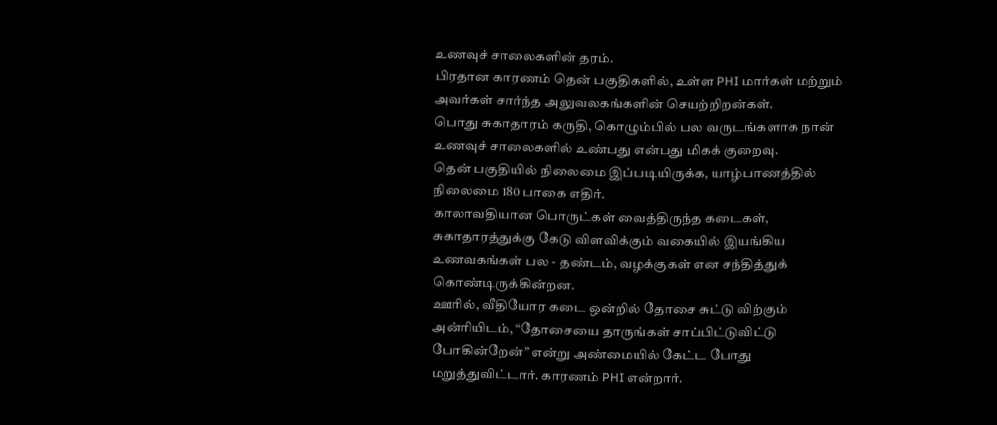உணவுச் சாலைகளின் தரம்.
பிரதான காரணம் தென் பகுதிகளில், உள்ள PHI மார்கள் மற்றும் அவர்கள் சார்ந்த அலுவலகங்களின் செயற்றிறன்கள்.
பொது சுகாதாரம் கருதி, கொழும்பில் பல வருடங்களாக நான் உணவுச் சாலைகளில் உண்பது என்பது மிகக் குறைவு.
தென் பகுதியில் நிலைமை இப்படியிருக்க, யாழ்பாணத்தில் நிலைமை 180 பாகை எதிர்.
காலாவதியான பொருட்கள் வைத்திருந்த கடைகள், சுகாதாரத்துக்கு கேடு விளவிக்கும் வகையில் இயங்கிய உணவகங்கள் பல - தண்டம், வழக்குகள் என சந்தித்துக் கொண்டிருக்கின்றன.
ஊரில், வீதியோர கடை ஒன்றில் தோசை சுட்டு விற்கும் அன்ரியிடம், “தோசையை தாருங்கள் சாப்பிட்டுவிட்டு போகின்றேன்” என்று அண்மையில் கேட்ட போது மறுத்துவிட்டார். காரணம் PHI என்றார்.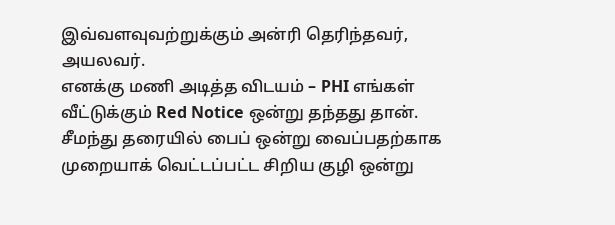இவ்வளவுவற்றுக்கும் அன்ரி தெரிந்தவர், அயலவர்.
எனக்கு மணி அடித்த விடயம் – PHI எங்கள் வீட்டுக்கும் Red Notice ஒன்று தந்தது தான்.
சீமந்து தரையில் பைப் ஒன்று வைப்பதற்காக முறையாக் வெட்டப்பட்ட சிறிய குழி ஒன்று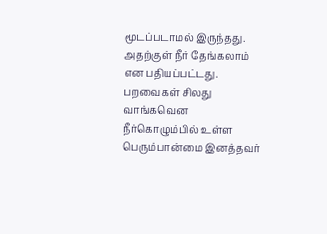மூடப்படாமல் இருந்தது. அதற்குள் நீர் தேங்கலாம் என பதியப்பட்டது.
பறவைகள் சிலது வாங்கவென நீர்கொழும்பில் உள்ள பெரும்பான்மை இனத்தவர்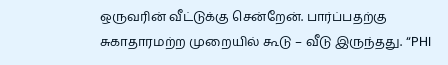ஒருவரின் வீட்டுக்கு சென்றேன். பார்ப்பதற்கு சுகாதாரமற்ற முறையில் கூடு – வீடு இருந்தது. “PHI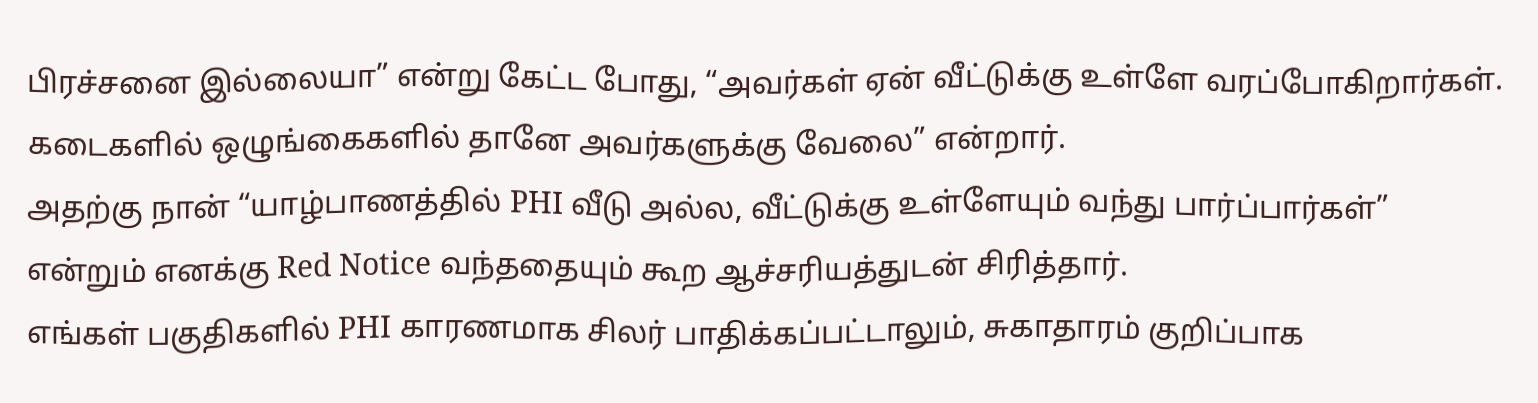பிரச்சனை இல்லையா” என்று கேட்ட போது, “அவர்கள் ஏன் வீட்டுக்கு உள்ளே வரப்போகிறார்கள். கடைகளில் ஒழுங்கைகளில் தானே அவர்களுக்கு வேலை” என்றார்.
அதற்கு நான் “யாழ்பாணத்தில் PHI வீடு அல்ல, வீட்டுக்கு உள்ளேயும் வந்து பார்ப்பார்கள்” என்றும் எனக்கு Red Notice வந்ததையும் கூற ஆச்சரியத்துடன் சிரித்தார்.
எங்கள் பகுதிகளில் PHI காரணமாக சிலர் பாதிக்கப்பட்டாலும், சுகாதாரம் குறிப்பாக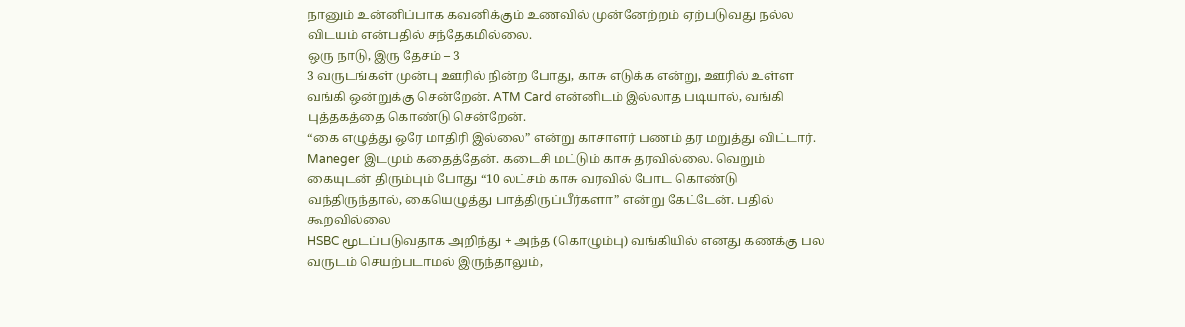நானும் உன்னிப்பாக கவனிக்கும் உணவில் முன்னேற்றம் ஏற்படுவது நல்ல விடயம் என்பதில் சந்தேகமில்லை.
ஒரு நாடு, இரு தேசம் – 3
3 வருடங்கள் முன்பு ஊரில் நின்ற போது, காசு எடுக்க என்று, ஊரில் உள்ள வங்கி ஒன்றுக்கு சென்றேன். ATM Card என்னிடம் இல்லாத படியால், வங்கி புத்தகத்தை கொண்டு சென்றேன்.
“கை எழுத்து ஒரே மாதிரி இல்லை” என்று காசாளர் பணம் தர மறுத்து விட்டார். Maneger இடமும் கதைத்தேன். கடைசி மட்டும் காசு தரவில்லை. வெறும் கையுடன் திரும்பும் போது “10 லட்சம் காசு வரவில் போட கொண்டு வந்திருந்தால், கையெழுத்து பாத்திருப்பீர்களா” என்று கேட்டேன். பதில் கூறவில்லை
HSBC மூடப்படுவதாக அறிந்து + அந்த (கொழும்பு) வங்கியில் எனது கணக்கு பல வருடம் செயற்படாமல் இருந்தாலும்,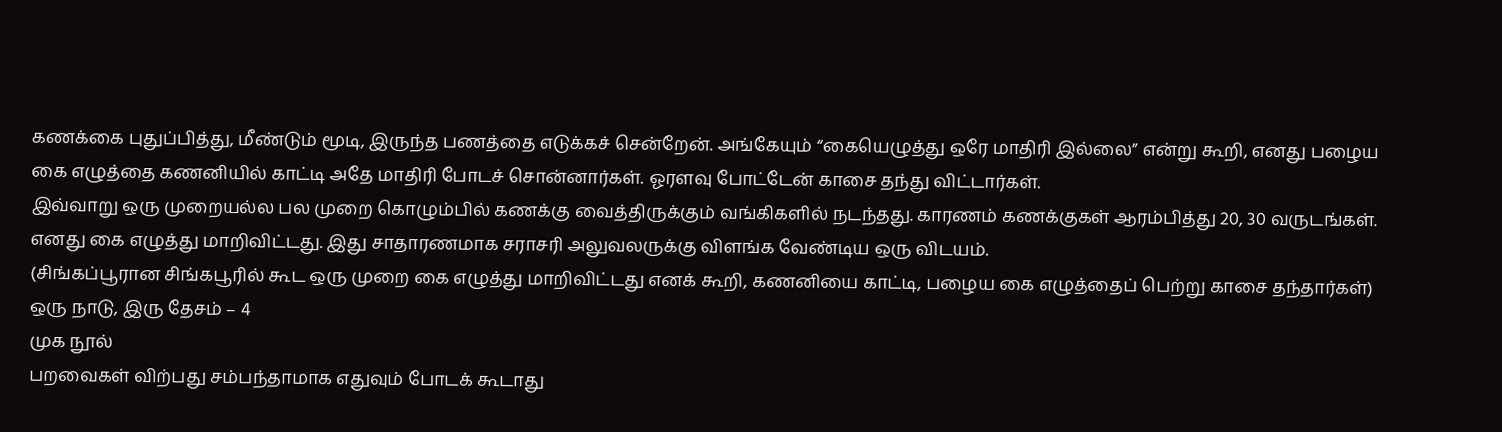கணக்கை புதுப்பித்து, மீண்டும் மூடி, இருந்த பணத்தை எடுக்கச் சென்றேன். அங்கேயும் “கையெழுத்து ஒரே மாதிரி இல்லை” என்று கூறி, எனது பழைய கை எழுத்தை கணனியில் காட்டி அதே மாதிரி போடச் சொன்னார்கள். ஓரளவு போட்டேன் காசை தந்து விட்டார்கள்.
இவ்வாறு ஒரு முறையல்ல பல முறை கொழும்பில் கணக்கு வைத்திருக்கும் வங்கிகளில் நடந்தது. காரணம் கணக்குகள் ஆரம்பித்து 20, 30 வருடங்கள். எனது கை எழுத்து மாறிவிட்டது. இது சாதாரணமாக சராசரி அலுவலருக்கு விளங்க வேண்டிய ஒரு விடயம்.
(சிங்கப்பூரான சிங்கபூரில் கூட ஒரு முறை கை எழுத்து மாறிவிட்டது எனக் கூறி, கணனியை காட்டி, பழைய கை எழுத்தைப் பெற்று காசை தந்தார்கள்)
ஒரு நாடு, இரு தேசம் – 4
முக நூல்
பறவைகள் விற்பது சம்பந்தாமாக எதுவும் போடக் கூடாது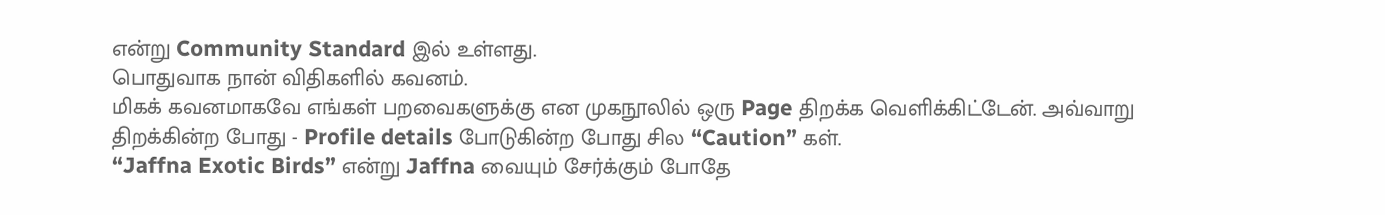என்று Community Standard இல் உள்ளது.
பொதுவாக நான் விதிகளில் கவனம்.
மிகக் கவனமாகவே எங்கள் பறவைகளுக்கு என முகநூலில் ஒரு Page திறக்க வெளிக்கிட்டேன். அவ்வாறு திறக்கின்ற போது - Profile details போடுகின்ற போது சில “Caution” கள்.
“Jaffna Exotic Birds” என்று Jaffna வையும் சேர்க்கும் போதே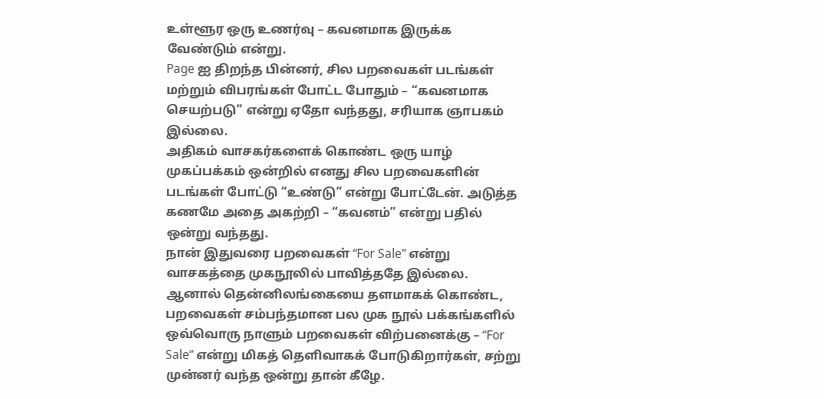உள்ளூர ஒரு உணர்வு – கவனமாக இருக்க வேண்டும் என்று.
Page ஐ திறந்த பின்னர், சில பறவைகள் படங்கள் மற்றும் விபரங்கள் போட்ட போதும் – “கவனமாக செயற்படு” என்று ஏதோ வந்தது, சரியாக ஞாபகம் இல்லை.
அதிகம் வாசகர்களைக் கொண்ட ஒரு யாழ் முகப்பக்கம் ஒன்றில் எனது சில பறவைகளின் படங்கள் போட்டு “உண்டு” என்று போட்டேன். அடுத்த கணமே அதை அகற்றி – “கவனம்” என்று பதில் ஒன்று வந்தது.
நான் இதுவரை பறவைகள் “For Sale” என்று வாசகத்தை முகநூலில் பாவித்ததே இல்லை.
ஆனால் தென்னிலங்கையை தளமாகக் கொண்ட, பறவைகள் சம்பந்தமான பல முக நூல் பக்கங்களில் ஒவ்வொரு நாளும் பறவைகள் விற்பனைக்கு – “For Sale” என்று மிகத் தெளிவாகக் போடுகிறார்கள், சற்று முன்னர் வந்த ஒன்று தான் கீழே.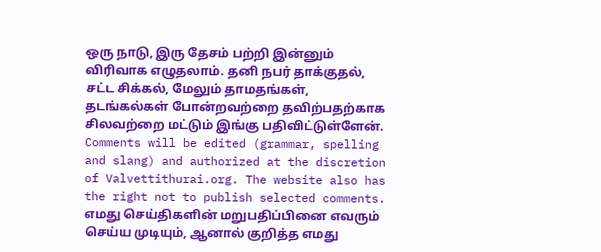ஒரு நாடு, இரு தேசம் பற்றி இன்னும் விரிவாக எழுதலாம். தனி நபர் தாக்குதல், சட்ட சிக்கல், மேலும் தாமதங்கள், தடங்கல்கள் போன்றவற்றை தவிற்பதற்காக சிலவற்றை மட்டும் இங்கு பதிவிட்டுள்ளேன்.
Comments will be edited (grammar, spelling and slang) and authorized at the discretion of Valvettithurai.org. The website also has the right not to publish selected comments.
எமது செய்திகளின் மறுபதிப்பினை எவரும் செய்ய முடியும், ஆனால் குறித்த எமது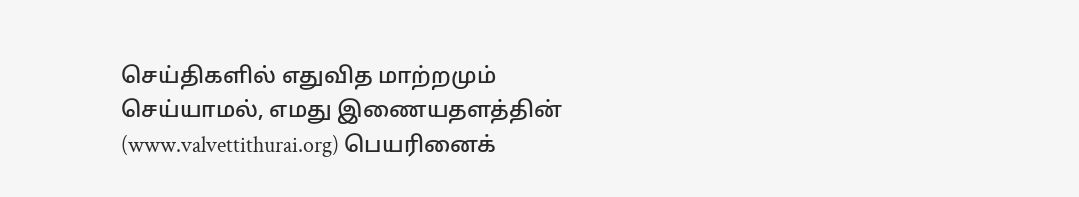செய்திகளில் எதுவித மாற்றமும் செய்யாமல், எமது இணையதளத்தின் (www.valvettithurai.org) பெயரினைக்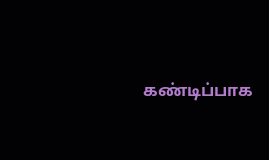கண்டிப்பாக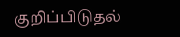குறிப்பிடுதல்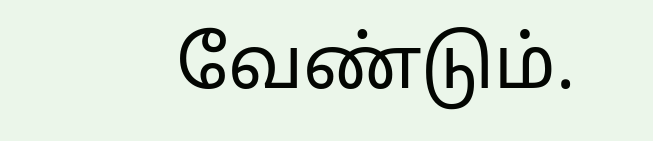வேண்டும்.